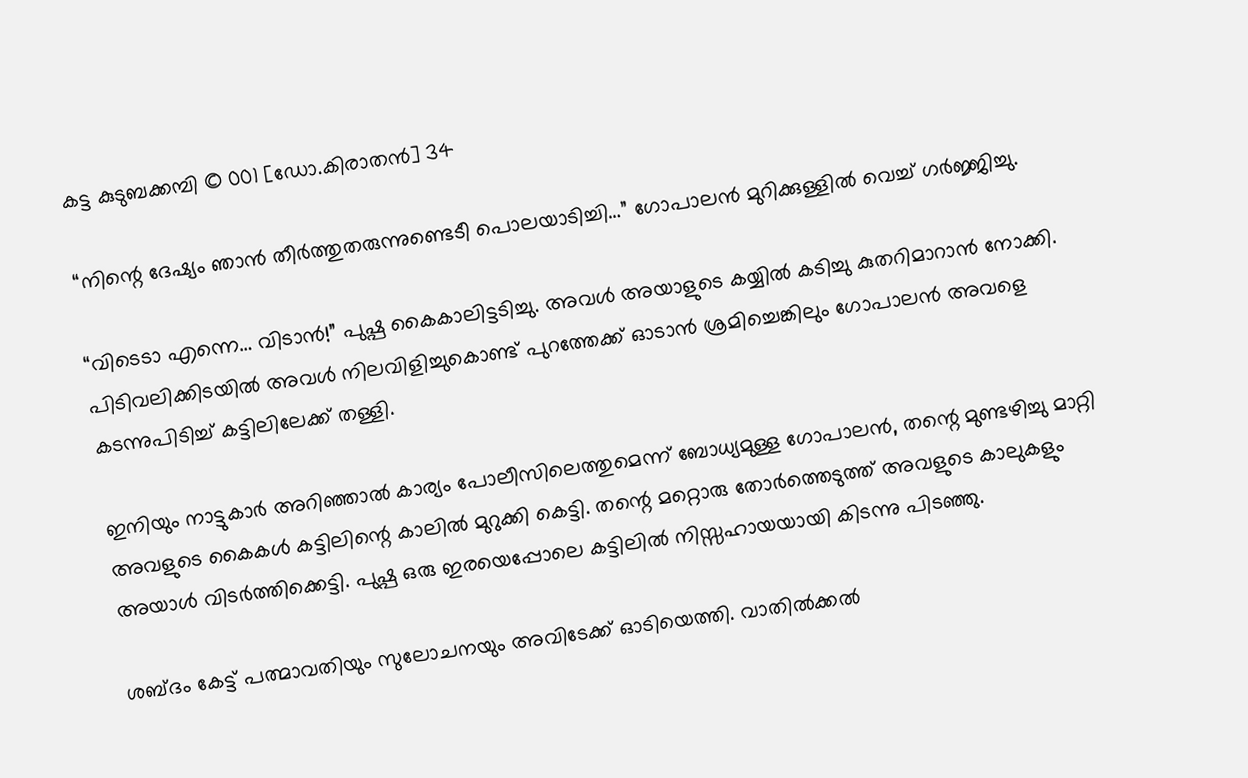കട്ട കുടുബക്കമ്പി © 001 [ഡോ.കിരാതൻ] 34

“നിന്റെ ദേഷ്യം ഞാൻ തീർത്തുതരുന്നുണ്ടെടീ പൊലയാടിച്ചി…” ഗോപാലൻ മുറിക്കുള്ളിൽ വെച്ച് ഗർജ്ജിച്ചു.

“വിടെടാ എന്നെ… വിടാൻ!” പുഷ്പ കൈകാലിട്ടടിച്ചു. അവൾ അയാളുടെ കയ്യിൽ കടിച്ചു കുതറിമാറാൻ നോക്കി. പിടിവലിക്കിടയിൽ അവൾ നിലവിളിച്ചുകൊണ്ട് പുറത്തേക്ക് ഓടാൻ ശ്രമിച്ചെങ്കിലും ഗോപാലൻ അവളെ കടന്നുപിടിച്ച് കട്ടിലിലേക്ക് തള്ളി.

ഇനിയും നാട്ടുകാർ അറിഞ്ഞാൽ കാര്യം പോലീസിലെത്തുമെന്ന് ബോധ്യമുള്ള ഗോപാലൻ, തന്റെ മുണ്ടഴിച്ചു മാറ്റി അവളുടെ കൈകൾ കട്ടിലിന്റെ കാലിൽ മുറുക്കി കെട്ടി. തന്റെ മറ്റൊരു തോർത്തെടുത്ത് അവളുടെ കാലുകളും അയാൾ വിടർത്തിക്കെട്ടി. പുഷ്പ ഒരു ഇരയെപ്പോലെ കട്ടിലിൽ നിസ്സഹായയായി കിടന്നു പിടഞ്ഞു.

ശബ്ദം കേട്ട് പത്മാവതിയും സുലോചനയും അവിടേക്ക് ഓടിയെത്തി. വാതിൽക്കൽ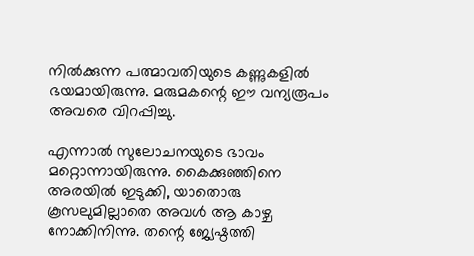നിൽക്കുന്ന പത്മാവതിയുടെ കണ്ണുകളിൽ ഭയമായിരുന്നു. മരുമകന്റെ ഈ വന്യരൂപം അവരെ വിറപ്പിച്ചു.

എന്നാൽ സുലോചനയുടെ ഭാവം മറ്റൊന്നായിരുന്നു. കൈക്കുഞ്ഞിനെ അരയിൽ ഇടുക്കി, യാതൊരു കൂസലുമില്ലാതെ അവൾ ആ കാഴ്ച നോക്കിനിന്നു. തന്റെ ജ്യേഷ്ഠത്തി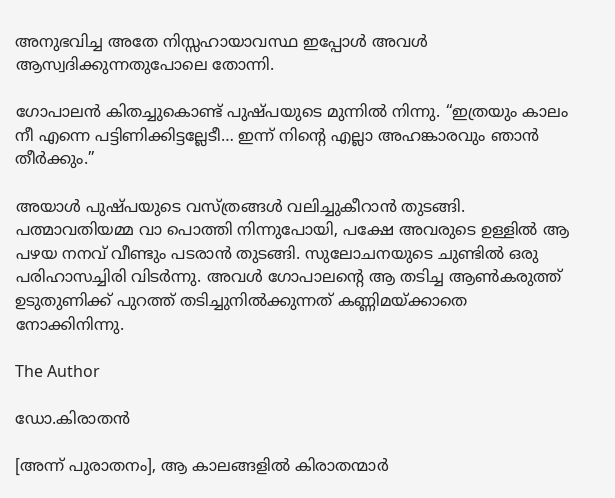അനുഭവിച്ച അതേ നിസ്സഹായാവസ്ഥ ഇപ്പോൾ അവൾ ആസ്വദിക്കുന്നതുപോലെ തോന്നി.

ഗോപാലൻ കിതച്ചുകൊണ്ട് പുഷ്പയുടെ മുന്നിൽ നിന്നു. “ഇത്രയും കാലം നീ എന്നെ പട്ടിണിക്കിട്ടല്ലേടീ… ഇന്ന് നിന്റെ എല്ലാ അഹങ്കാരവും ഞാൻ തീർക്കും.”

അയാൾ പുഷ്പയുടെ വസ്ത്രങ്ങൾ വലിച്ചുകീറാൻ തുടങ്ങി. പത്മാവതിയമ്മ വാ പൊത്തി നിന്നുപോയി, പക്ഷേ അവരുടെ ഉള്ളിൽ ആ പഴയ നനവ് വീണ്ടും പടരാൻ തുടങ്ങി. സുലോചനയുടെ ചുണ്ടിൽ ഒരു പരിഹാസച്ചിരി വിടർന്നു. അവൾ ഗോപാലന്റെ ആ തടിച്ച ആൺകരുത്ത് ഉടുതുണിക്ക് പുറത്ത് തടിച്ചുനിൽക്കുന്നത് കണ്ണിമയ്ക്കാതെ നോക്കിനിന്നു.

The Author

ഡോ.കിരാതൻ

[അന്ന് പുരാതനം], ആ കാലങ്ങളില്‍ കിരാതന്മാര്‍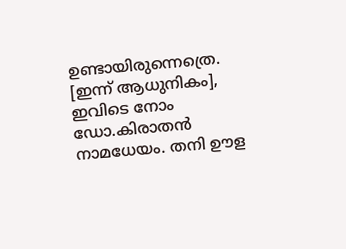ഉണ്ടായിരുന്നെത്രെ. [ഇന്ന് ആധുനികം], ഇവിടെ നോം ഡോ.കിരാതന്‍ നാമധേയം. തനി ഊള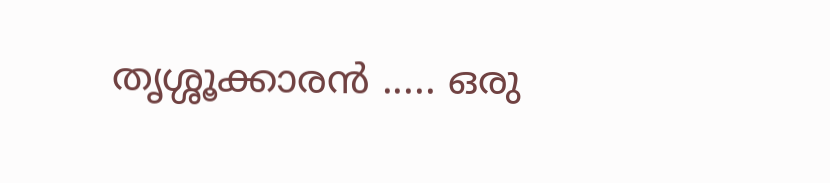തൃശ്ശൂക്കാരന്‍ ..... ഒരു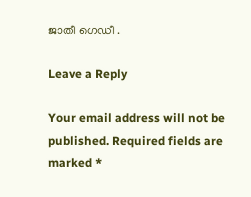ജാതീ ഗെഡീ .

Leave a Reply

Your email address will not be published. Required fields are marked *